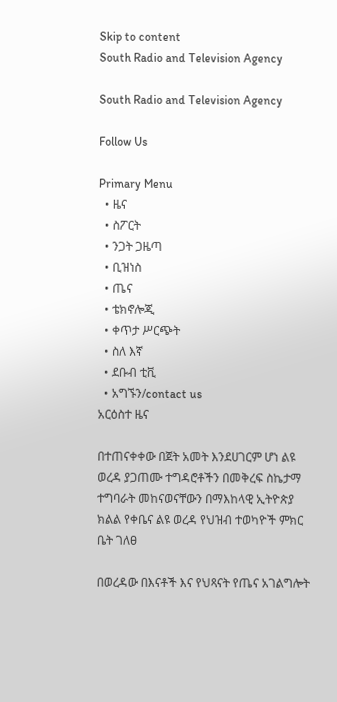Skip to content
South Radio and Television Agency

South Radio and Television Agency

Follow Us

Primary Menu
  • ዜና
  • ስፖርት
  • ንጋት ጋዜጣ
  • ቢዝነስ
  • ጤና
  • ቴክኖሎጂ
  • ቀጥታ ሥርጭት
  • ስለ እኛ
  • ደቡብ ቲቪ
  • አግኙን/contact us
አርዕስተ ዜና

በተጠናቀቀው በጀት አመት እንደሀገርም ሆነ ልዩ ወረዳ ያጋጠሙ ተግዳሮቶችን በመቅረፍ ስኬታማ ተግባራት መከናወናቸውን በማእከላዊ ኢትዮጵያ ክልል የቀቤና ልዩ ወረዳ የህዝብ ተወካዮች ምክር ቤት ገለፀ

በወረዳው በእናቶች እና የህጻናት የጤና አገልግሎት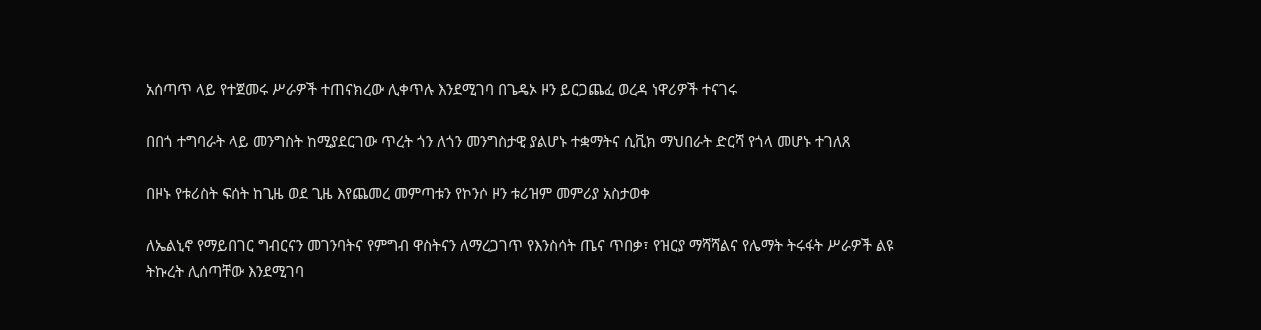አሰጣጥ ላይ የተጀመሩ ሥራዎች ተጠናክረው ሊቀጥሉ እንደሚገባ በጌዴኦ ዞን ይርጋጨፈ ወረዳ ነዋሪዎች ተናገሩ

በበጎ ተግባራት ላይ መንግስት ከሚያደርገው ጥረት ጎን ለጎን መንግስታዊ ያልሆኑ ተቋማትና ሲቪክ ማህበራት ድርሻ የጎላ መሆኑ ተገለጸ

በዞኑ የቱሪስት ፍሰት ከጊዜ ወደ ጊዜ እየጨመረ መምጣቱን የኮንሶ ዞን ቱሪዝም መምሪያ አስታወቀ

ለኤልኒኖ የማይበገር ግብርናን መገንባትና የምግብ ዋስትናን ለማረጋገጥ የእንስሳት ጤና ጥበቃ፣ የዝርያ ማሻሻልና የሌማት ትሩፋት ሥራዎች ልዩ ትኩረት ሊሰጣቸው እንደሚገባ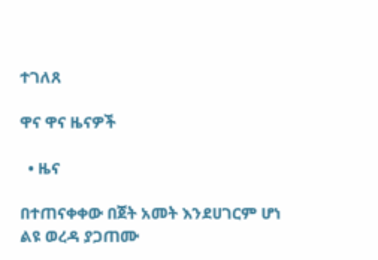ተገለጸ

ዋና ዋና ዜናዎች

  • ዜና

በተጠናቀቀው በጀት አመት እንደሀገርም ሆነ ልዩ ወረዳ ያጋጠሙ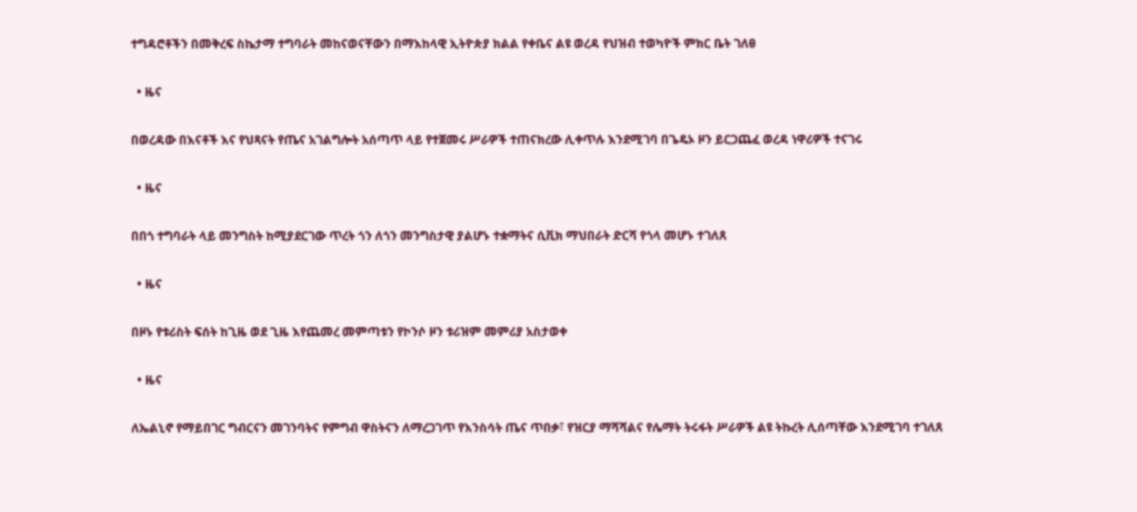ተግዳሮቶችን በመቅረፍ ስኬታማ ተግባራት መከናወናቸውን በማእከላዊ ኢትዮጵያ ክልል የቀቤና ልዩ ወረዳ የህዝብ ተወካዮች ምክር ቤት ገለፀ

  • ዜና

በወረዳው በእናቶች እና የህጻናት የጤና አገልግሎት አሰጣጥ ላይ የተጀመሩ ሥራዎች ተጠናክረው ሊቀጥሉ እንደሚገባ በጌዴኦ ዞን ይርጋጨፈ ወረዳ ነዋሪዎች ተናገሩ

  • ዜና

በበጎ ተግባራት ላይ መንግስት ከሚያደርገው ጥረት ጎን ለጎን መንግስታዊ ያልሆኑ ተቋማትና ሲቪክ ማህበራት ድርሻ የጎላ መሆኑ ተገለጸ

  • ዜና

በዞኑ የቱሪስት ፍሰት ከጊዜ ወደ ጊዜ እየጨመረ መምጣቱን የኮንሶ ዞን ቱሪዝም መምሪያ አስታወቀ

  • ዜና

ለኤልኒኖ የማይበገር ግብርናን መገንባትና የምግብ ዋስትናን ለማረጋገጥ የእንስሳት ጤና ጥበቃ፣ የዝርያ ማሻሻልና የሌማት ትሩፋት ሥራዎች ልዩ ትኩረት ሊሰጣቸው እንደሚገባ ተገለጸ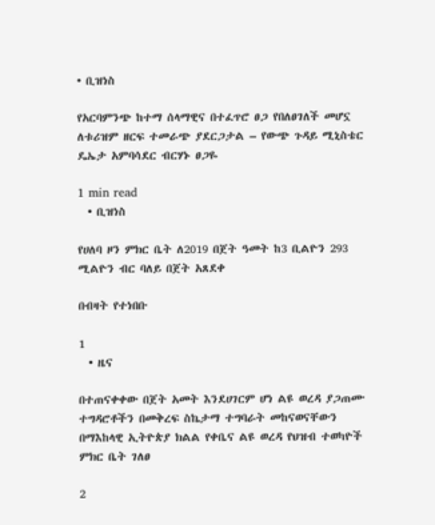• ቢዝነስ

የአርባምንጭ ከተማ ሰላማዊና በተፈጥሮ ፀጋ የበለፀገለች መሆኗ ለቱሪዝም ዘርፍ ተመራጭ ያደርጋታል – የውጭ ጉዳይ ሚኒስቴር ዴኤታ አምባሳደር ብርሃኑ ፀጋዬ

1 min read
  • ቢዝነስ

የሀለባ ዞን ምክር ቤት ለ2019 በጀት ዓመት ከ3 ቢልዮን 293 ሚልዮን ብር ባለይ በጀት አጸደቀ

በብዛት የተነበቡ

1
  • ዜና

በተጠናቀቀው በጀት አመት እንደሀገርም ሆነ ልዩ ወረዳ ያጋጠሙ ተግዳሮቶችን በመቅረፍ ስኬታማ ተግባራት መከናወናቸውን በማእከላዊ ኢትዮጵያ ክልል የቀቤና ልዩ ወረዳ የህዝብ ተወካዮች ምክር ቤት ገለፀ

2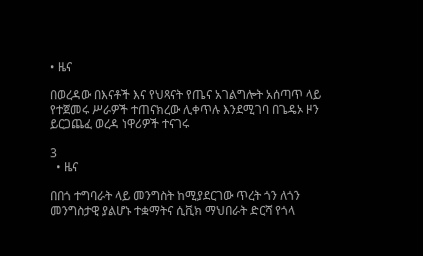• ዜና

በወረዳው በእናቶች እና የህጻናት የጤና አገልግሎት አሰጣጥ ላይ የተጀመሩ ሥራዎች ተጠናክረው ሊቀጥሉ እንደሚገባ በጌዴኦ ዞን ይርጋጨፈ ወረዳ ነዋሪዎች ተናገሩ

3
  • ዜና

በበጎ ተግባራት ላይ መንግስት ከሚያደርገው ጥረት ጎን ለጎን መንግስታዊ ያልሆኑ ተቋማትና ሲቪክ ማህበራት ድርሻ የጎላ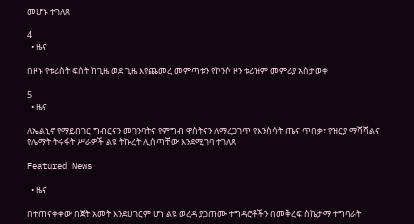መሆኑ ተገለጸ

4
  • ዜና

በዞኑ የቱሪስት ፍሰት ከጊዜ ወደ ጊዜ እየጨመረ መምጣቱን የኮንሶ ዞን ቱሪዝም መምሪያ አስታወቀ

5
  • ዜና

ለኤልኒኖ የማይበገር ግብርናን መገንባትና የምግብ ዋስትናን ለማረጋገጥ የእንስሳት ጤና ጥበቃ፣ የዝርያ ማሻሻልና የሌማት ትሩፋት ሥራዎች ልዩ ትኩረት ሊሰጣቸው እንደሚገባ ተገለጸ

Featured News

  • ዜና

በተጠናቀቀው በጀት አመት እንደሀገርም ሆነ ልዩ ወረዳ ያጋጠሙ ተግዳሮቶችን በመቅረፍ ስኬታማ ተግባራት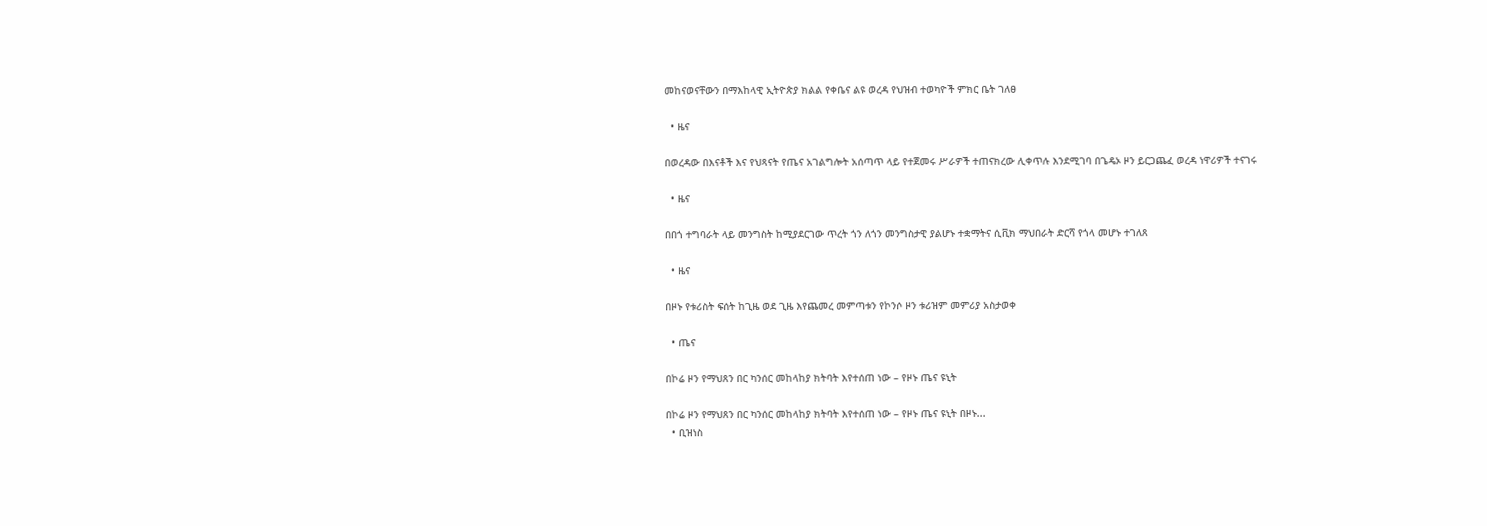መከናወናቸውን በማእከላዊ ኢትዮጵያ ክልል የቀቤና ልዩ ወረዳ የህዝብ ተወካዮች ምክር ቤት ገለፀ

  • ዜና

በወረዳው በእናቶች እና የህጻናት የጤና አገልግሎት አሰጣጥ ላይ የተጀመሩ ሥራዎች ተጠናክረው ሊቀጥሉ እንደሚገባ በጌዴኦ ዞን ይርጋጨፈ ወረዳ ነዋሪዎች ተናገሩ

  • ዜና

በበጎ ተግባራት ላይ መንግስት ከሚያደርገው ጥረት ጎን ለጎን መንግስታዊ ያልሆኑ ተቋማትና ሲቪክ ማህበራት ድርሻ የጎላ መሆኑ ተገለጸ

  • ዜና

በዞኑ የቱሪስት ፍሰት ከጊዜ ወደ ጊዜ እየጨመረ መምጣቱን የኮንሶ ዞን ቱሪዝም መምሪያ አስታወቀ

  • ጤና

በኮሬ ዞን የማህጸን በር ካንሰር መከላከያ ክትባት እየተሰጠ ነው – የዞኑ ጤና ዩኒት

በኮሬ ዞን የማህጸን በር ካንሰር መከላከያ ክትባት እየተሰጠ ነው – የዞኑ ጤና ዩኒት በዞኑ...
  • ቢዝነስ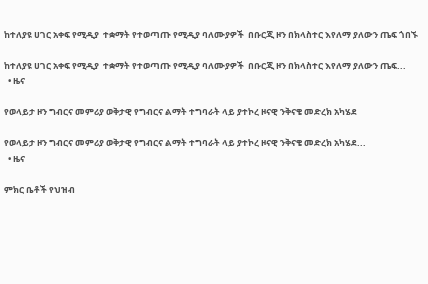ከተለያዩ ሀገር አቀፍ የሚዲያ  ተቋማት የተወጣጡ የሚዲያ ባለሙያዎች  በቡርጂ ዞን በክላስተር እየለማ ያለውን ጤፍ ጎበኙ

ከተለያዩ ሀገር አቀፍ የሚዲያ  ተቋማት የተወጣጡ የሚዲያ ባለሙያዎች  በቡርጂ ዞን በክላስተር እየለማ ያለውን ጤፍ...
  • ዜና

የወላይታ ዞን ግብርና መምሪያ ወቅታዊ የግብርና ልማት ተግባራት ላይ ያተኮረ ዞናዊ ንቅናቄ መድረክ አካሄደ

የወላይታ ዞን ግብርና መምሪያ ወቅታዊ የግብርና ልማት ተግባራት ላይ ያተኮረ ዞናዊ ንቅናቄ መድረክ አካሄደ...
  • ዜና

ምክር ቤቶች የህዝብ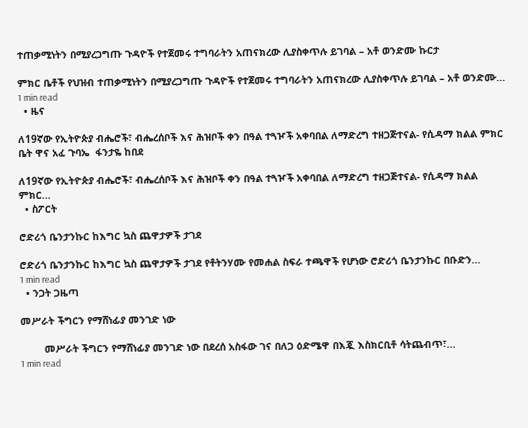ተጠቃሚነትን በሚያረጋግጡ ጉዳዮች የተጀመሩ ተግባራትን አጠናክረው ሊያስቀጥሉ ይገባል – አቶ ወንድሙ ኩርታ

ምክር ቤቶች የህዝብ ተጠቃሚነትን በሚያረጋግጡ ጉዳዮች የተጀመሩ ተግባራትን አጠናክረው ሊያስቀጥሉ ይገባል – አቶ ወንድሙ...
1 min read
  • ዜና

ለ19ኛው የኢትዮጵያ ብሔሮች፣ ብሔረሰቦች እና ሕዝቦች ቀን በዓል ተጓዦች አቀባበል ለማድረግ ተዘጋጅተናል- የሲዳማ ክልል ምክር ቤት ዋና አፈ ጉባኤ  ፋንታዬ ከበደ

ለ19ኛው የኢትዮጵያ ብሔሮች፣ ብሔረሰቦች እና ሕዝቦች ቀን በዓል ተጓዦች አቀባበል ለማድረግ ተዘጋጅተናል- የሲዳማ ክልል ምክር...
  • ስፖርት

ሮድሪጎ ቤንታንኩር ከእግር ኳስ ጨዋታዎች ታገደ

ሮድሪጎ ቤንታንኩር ከእግር ኳስ ጨዋታዎች ታገደ የቶትንሃሙ የመሐል ስፍራ ተጫዋች የሆነው ሮድሪጎ ቤንታንኩር በቡድን...
1 min read
  • ንጋት ጋዜጣ

መሥራት ችግርን የማሸነፊያ መንገድ ነው

        መሥራት ችግርን የማሸነፊያ መንገድ ነው በደረሰ አስፋው ገና በለጋ ዕድሜዋ በእጇ እስክርቢቶ ሳትጨብጥ፣...
1 min read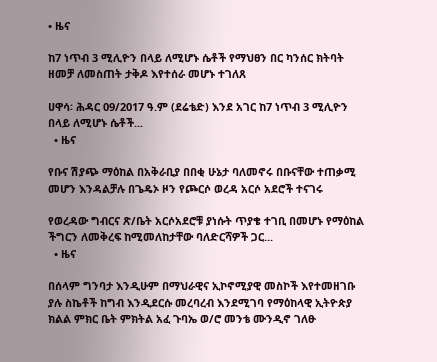• ዜና

ከ7 ነጥብ 3 ሚሊዮን በላይ ለሚሆኑ ሴቶች የማህፀን በር ካንሰር ክትባት ዘመቻ ለመስጠት ታቅዶ እየተሰራ መሆኑ ተገለጸ

ሀዋሳ፡ ሕዳር 09/2017 ዓ.ም (ደሬቴድ) እንደ አገር ከ7 ነጥብ 3 ሚሊዮን በላይ ለሚሆኑ ሴቶች...
  • ዜና

የቡና ሽያጭ ማዕከል በአቅራቢያ በበቂ ሁኔታ ባለመኖሩ በቡናቸው ተጠቃሚ መሆን እንዳልቻሉ በጌዴኦ ዞን የጮርሶ ወረዳ አርሶ አደሮች ተናገሩ

የወረዳው ግብርና ጽ/ቤት አርሶአደሮቹ ያነሱት ጥያቄ ተገቢ በመሆኑ የማዕከል ችግርን ለመቅረፍ ከሚመለከታቸው ባለድርሻዎች ጋር...
  • ዜና

በሰላም ግንባታ እንዲሁም በማህራዊና ኢኮኖሚያዊ መስኮች እየተመዘገቡ ያሉ ስኬቶች ከግብ እንዲደርሱ መረባረብ እንደሚገባ የማዕከላዊ ኢትዮጵያ ክልል ምክር ቤት ምክትል አፈ ጉባኤ ወ/ሮ መንቴ ሙንዲኖ ገለፁ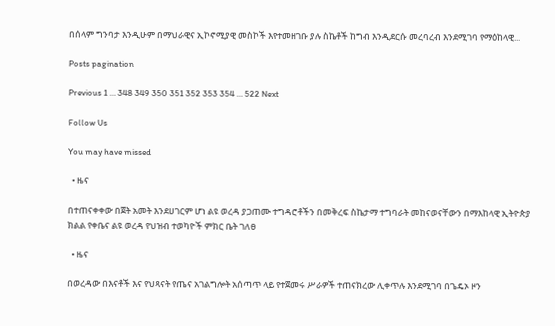በሰላም ግንባታ እንዲሁም በማህራዊና ኢኮኖሚያዊ መስኮች እየተመዘገቡ ያሉ ስኬቶች ከግብ እንዲደርሱ መረባረብ እንደሚገባ የማዕከላዊ...

Posts pagination

Previous 1 … 348 349 350 351 352 353 354 … 522 Next

Follow Us

You may have missed

  • ዜና

በተጠናቀቀው በጀት አመት እንደሀገርም ሆነ ልዩ ወረዳ ያጋጠሙ ተግዳሮቶችን በመቅረፍ ስኬታማ ተግባራት መከናወናቸውን በማእከላዊ ኢትዮጵያ ክልል የቀቤና ልዩ ወረዳ የህዝብ ተወካዮች ምክር ቤት ገለፀ

  • ዜና

በወረዳው በእናቶች እና የህጻናት የጤና አገልግሎት አሰጣጥ ላይ የተጀመሩ ሥራዎች ተጠናክረው ሊቀጥሉ እንደሚገባ በጌዴኦ ዞን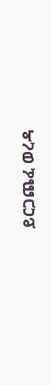ይርጋጨፈ ወረዳ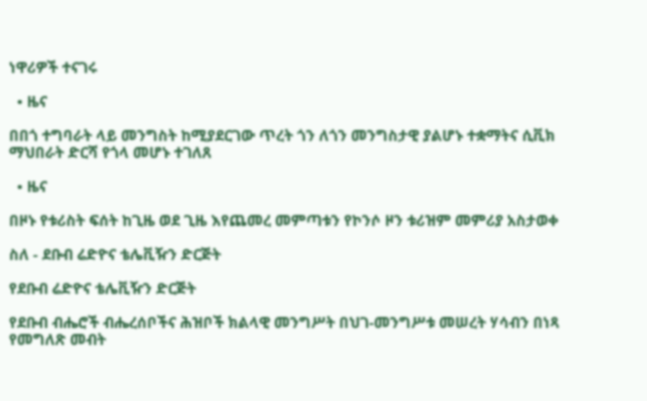ነዋሪዎች ተናገሩ

  • ዜና

በበጎ ተግባራት ላይ መንግስት ከሚያደርገው ጥረት ጎን ለጎን መንግስታዊ ያልሆኑ ተቋማትና ሲቪክ ማህበራት ድርሻ የጎላ መሆኑ ተገለጸ

  • ዜና

በዞኑ የቱሪስት ፍሰት ከጊዜ ወደ ጊዜ እየጨመረ መምጣቱን የኮንሶ ዞን ቱሪዝም መምሪያ አስታወቀ

ስለ - ደቡብ ሬድዮና ቴሌቪዥን ድርጅት

የደቡብ ሬድዮና ቴሌቪዥን ድርጅት

የደቡብ ብሔሮች ብሔረሰቦችና ሕዝቦች ክልላዊ መንግሥት በህገ-መንግሥቱ መሠረት ሃሳብን በነጻ የመግለጽ መብት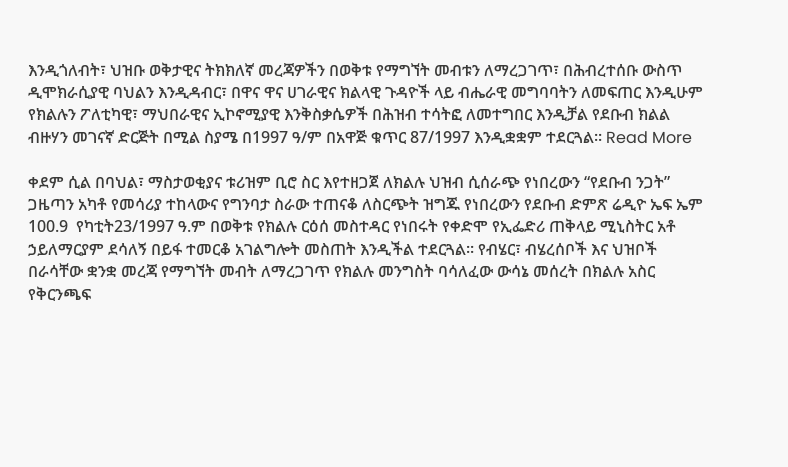እንዲጎለብት፣ ህዝቡ ወቅታዊና ትክክለኛ መረጃዎችን በወቅቱ የማግኘት መብቱን ለማረጋገጥ፣ በሕብረተሰቡ ውስጥ ዲሞክራሲያዊ ባህልን እንዲዳብር፣ በዋና ዋና ሀገራዊና ክልላዊ ጉዳዮች ላይ ብሔራዊ መግባባትን ለመፍጠር እንዲሁም የክልሉን ፖለቲካዊ፣ ማህበራዊና ኢኮኖሚያዊ እንቅስቃሴዎች በሕዝብ ተሳትፎ ለመተግበር እንዲቻል የደቡብ ክልል ብዙሃን መገናኛ ድርጅት በሚል ስያሜ በ1997 ዓ/ም በአዋጅ ቁጥር 87/1997 እንዲቋቋም ተደርጓል፡፡ Read More

ቀደም ሲል በባህል፣ ማስታወቂያና ቱሪዝም ቢሮ ስር እየተዘጋጀ ለክልሉ ህዝብ ሲሰራጭ የነበረውን “የደቡብ ንጋት” ጋዜጣን አካቶ የመሳሪያ ተከላውና የግንባታ ስራው ተጠናቆ ለስርጭት ዝግጁ የነበረውን የደቡብ ድምጽ ሬዲዮ ኤፍ ኤም 100.9  የካቲት23/1997 ዓ.ም በወቅቱ የክልሉ ርዕሰ መስተዳር የነበሩት የቀድሞ የኢፌድሪ ጠቅላይ ሚኒስትር አቶ ኃይለማርያም ደሳለኝ በይፋ ተመርቆ አገልግሎት መስጠት እንዲችል ተደርጓል፡፡ የብሄር፣ ብሄረሰቦች እና ህዝቦች በራሳቸው ቋንቋ መረጃ የማግኘት መብት ለማረጋገጥ የክልሉ መንግስት ባሳለፈው ውሳኔ መሰረት በክልሉ አስር የቅርንጫፍ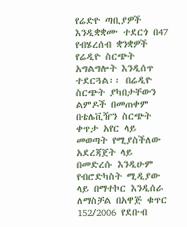የሬድዮ ጣቢያዎች እንዲቋቋሙ ተደርጎ በ47 የብሄረሰብ ቋንቋዎች የሬዲዮ ስርጭት አግልግሎት እንዲሰጥ ተደርጓል፡፡ በሬዲዮ ስርጭት ያካበታቸውን ልምዶች በመጠቀም በቴሌቪዥን ስርጭት ቀጥታ አየር ላይ መወጣት የሚያስችለው አደረጃጀት ላይ በመድረሱ እንዲሁም የብሮድካስት ሚዲያው ላይ በማተኮር እንዲሰራ ለማስቻል በአዋጅ ቁጥር 152/2006 የደቡብ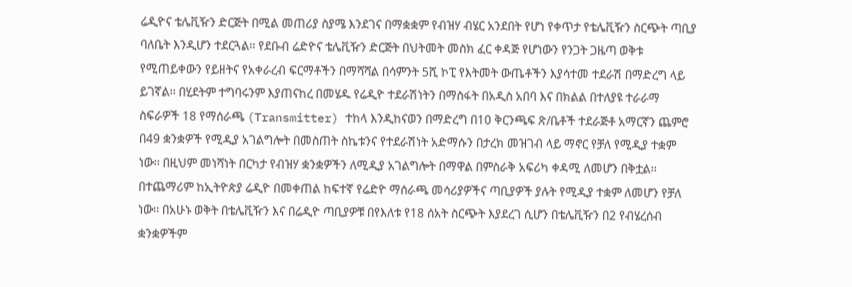ሬዲዮና ቴሌቪዥን ድርጅት በሚል መጠሪያ ስያሜ እንደገና በማቋቋም የብዝሃ ብሄር አንደበት የሆነ የቀጥታ የቴሌቪዥን ስርጭት ጣቢያ ባለቤት እንዲሆን ተደርጓል፡፡ የደቡብ ሬድዮና ቴሌቪዥን ድርጅት በህትመት መስክ ፈር ቀዳጅ የሆነውን የንጋት ጋዜጣ ወቅቱ የሚጠይቀውን የይዘትና የአቀራረብ ፍርማቶችን በማሻሻል በሳምንት 5ሺ ኮፒ የእትመት ውጤቶችን እያሳተመ ተደራሽ በማድረግ ላይ ይገኛል፡፡ በሂደትም ተግባሩንም እያጠናከረ በመሄዱ የሬዲዮ ተደራሽነትን በማስፋት በአዲስ አበባ እና በክልል በተለያዩ ተራራማ ስፍራዎች 18 የማሰራጫ (Transmitter) ተከላ እንዲከናወን በማድረግ በ10 ቅርንጫፍ ጽ/ቤቶች ተደራጅቶ አማርኛን ጨምሮ በ49 ቋንቋዎች የሚዲያ አገልግሎት በመስጠት ስኬቱንና የተደራሽነት አድማሱን በታረክ መዝገብ ላይ ማኖር የቻለ የሚዲያ ተቋም ነው፡፡ በዚህም መነሻነት በርካታ የብዝሃ ቋንቋዎችን ለሚዲያ አገልግሎት በማዋል በምስራቅ አፍሪካ ቀዳሚ ለመሆን በቅቷል፡፡ በተጨማሪም ከኢትዮጵያ ሬዲዮ በመቀጠል ከፍተኛ የሬድዮ ማሰራጫ መሳሪያዎችና ጣቢያዎች ያሉት የሚዲያ ተቋም ለመሆን የቻለ ነው፡፡ በአሁኑ ወቅት በቴሌቪዥን እና በሬዲዮ ጣቢያዎቹ በየእለቱ የ18 ሰአት ስርጭት እያደረገ ሲሆን በቴሌቪዥን በ2 የብሄረሰብ ቋንቋዎችም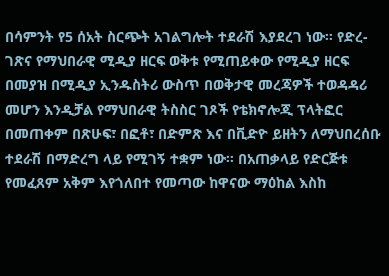በሳምንት የ5 ሰአት ስርጭት አገልግሎት ተደራሽ እያደረገ ነው፡፡ የድረ-ገጽና የማህበራዊ ሚዲያ ዘርፍ ወቅቱ የሚጠይቀው የሚዲያ ዘርፍ በመያዝ በሚዲያ ኢንዱስትሪ ውስጥ በወቅታዊ መረጃዎች ተወዳዳሪ መሆን እንዲቻል የማህበራዊ ትስስር ገጾች የቴክኖሎጂ ፕላትፎር በመጠቀም በጽሁፍ፣ በፎቶ፣ በድምጽ እና በቪድዮ ይዘትን ለማህበረሰቡ ተደራሽ በማድረግ ላይ የሚገኝ ተቋም ነው፡፡ በአጠቃላይ የድርጅቱ የመፈጸም አቅም እየጎለበተ የመጣው ከዋናው ማዕከል እስከ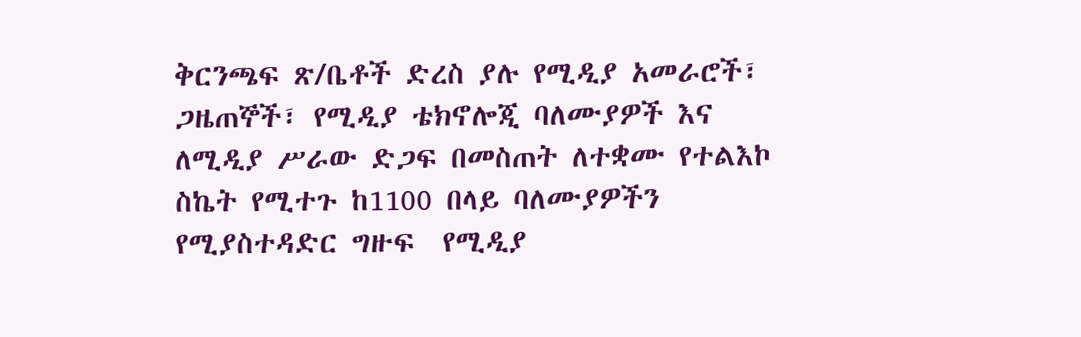ቅርንጫፍ ጽ/ቤቶች ድረስ ያሉ የሚዲያ አመራሮች፣ ጋዜጠኞች፣ የሚዲያ ቴክኖሎጂ ባለሙያዎች እና ለሚዲያ ሥራው ድጋፍ በመስጠት ለተቋሙ የተልእኮ ስኬት የሚተጉ ከ1100 በላይ ባለሙያዎችን የሚያስተዳድር ግዙፍ  የሚዲያ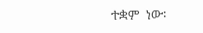ተቋም  ነው፡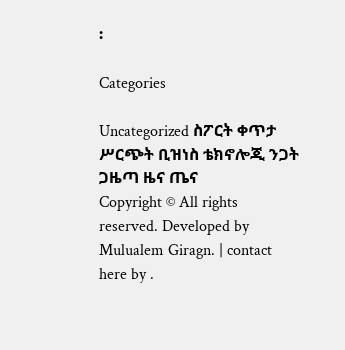፡

Categories

Uncategorized ስፖርት ቀጥታ ሥርጭት ቢዝነስ ቴክኖሎጂ ንጋት ጋዜጣ ዜና ጤና
Copyright © All rights reserved. Developed by Mulualem Giragn. | contact here by .